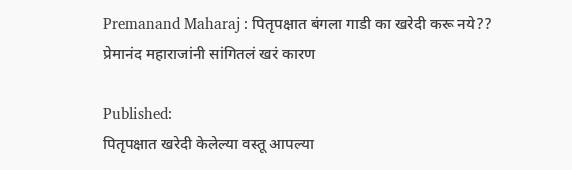Premanand Maharaj : पितृपक्षात बंगला गाडी का खरेदी करू नये?? प्रेमानंद महाराजांनी सांगितलं खरं कारण

Published:
पितृपक्षात खरेदी केलेल्या वस्तू आपल्या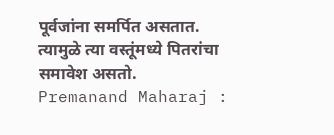पूर्वजांना समर्पित असतात. त्यामुळे त्या वस्तूंमध्ये पितरांचा समावेश असतो.
Premanand Maharaj :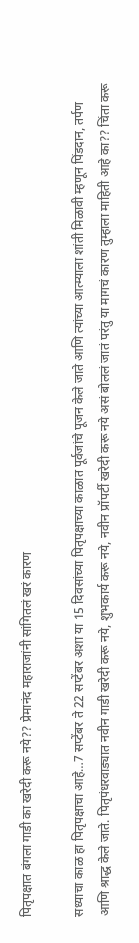पितृपक्षात बंगला गाडी का खरेदी करू नये?? प्रेमानंद महाराजांनी सांगितलं खरं कारण

सध्याचा काळ हा पितृपक्षाचा आहे…7 सप्टेंबर ते 22 सप्टेंबर अशा या 15 दिवसांच्या पितृपक्षाच्या काळात पूर्वजांचे पूजन केले जाते आणि त्यांच्या आत्म्याला शांती मिळावी म्हणून पिंडदान, तर्पण आणि श्राद्ध केले जाते. पितृपंधरवाड्यात नवीन गाडी खरेदी करू नये, शुभकार्य करू नये, नवीन प्रॉपर्टी खरेदी करू नये असं बोललं जातं परंतु या मागचं कारण तुम्हाला माहिती आहे का?? चिंता करू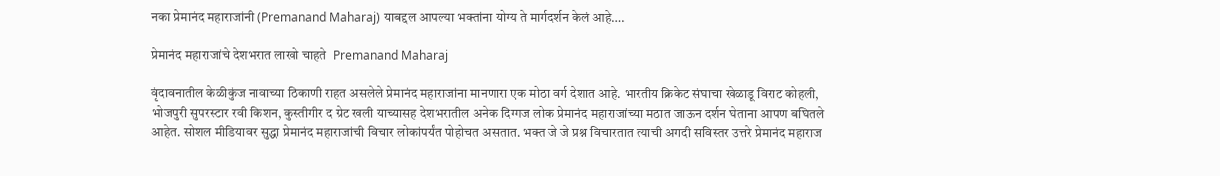नका प्रेमानंद महाराजांनी (Premanand Maharaj) याबद्दल आपल्या भक्तांना योग्य ते मार्गदर्शन केलं आहे….

प्रेमानंद महाराजांचे देशभरात लाखो चाहते  Premanand Maharaj

वृंदावनातील केळीकुंज नावाच्या ठिकाणी राहत असलेले प्रेमानंद महाराजांना मानणारा एक मोठा वर्ग देशात आहे. भारतीय क्रिकेट संघाचा खेळाडू विराट कोहली, भोजपुरी सुपरस्टार रवी किशन, कुस्तीगीर द ग्रेट खली याच्यासह देशभरातील अनेक दिग्गज लोक प्रेमानंद महाराजांच्या मठात जाऊन दर्शन घेताना आपण बघितले आहेत. सोशल मीडियावर सुद्धा प्रेमानंद महाराजांची विचार लोकांपर्यंत पोहोचत असतात. भक्त जे जे प्रश्न विचारतात त्याची अगदी सविस्तर उत्तरे प्रेमानंद महाराज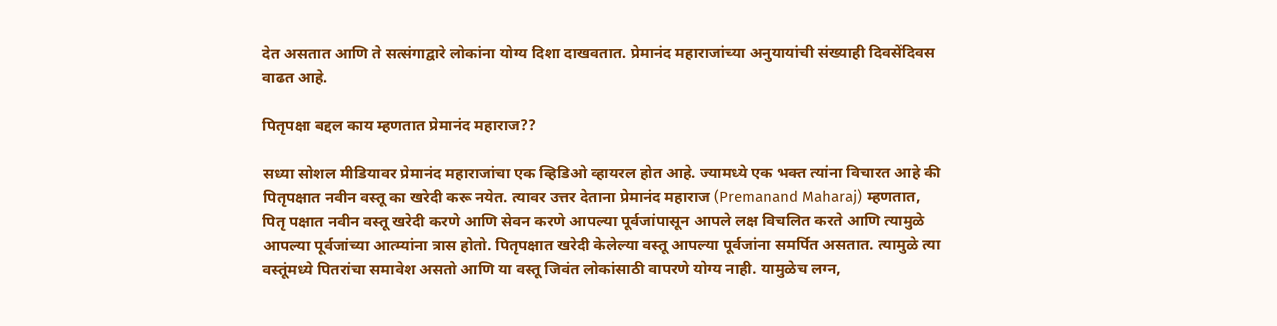देत असतात आणि ते सत्संगाद्वारे लोकांना योग्य दिशा दाखवतात. प्रेमानंद महाराजांच्या अनुयायांची संख्याही दिवसेंदिवस वाढत आहे.

पितृपक्षा बद्दल काय म्हणतात प्रेमानंद महाराज??

सध्या सोशल मीडियावर प्रेमानंद महाराजांचा एक व्हिडिओ व्हायरल होत आहे. ज्यामध्ये एक भक्त त्यांना विचारत आहे की पितृपक्षात नवीन वस्तू का खरेदी करू नयेत. त्यावर उत्तर देताना प्रेमानंद महाराज (Premanand Maharaj) म्हणतात, पितृ पक्षात नवीन वस्तू खरेदी करणे आणि सेवन करणे आपल्या पूर्वजांपासून आपले लक्ष विचलित करते आणि त्यामुळे आपल्या पूर्वजांच्या आत्म्यांना त्रास होतो. पितृपक्षात खरेदी केलेल्या वस्तू आपल्या पूर्वजांना समर्पित असतात. त्यामुळे त्या वस्तूंमध्ये पितरांचा समावेश असतो आणि या वस्तू जिवंत लोकांसाठी वापरणे योग्य नाही. यामुळेच लग्न,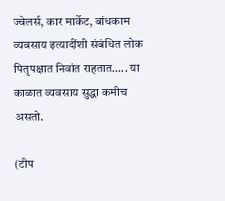ज्वेलर्स, कार मार्केट, बांधकाम व्यवसाय इत्यादींशी संबंधित लोक पितृपक्षात निवांत राहतात….. या काळात व्यवसाय सुद्धा कमीच असतो.

(टीप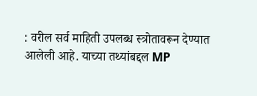: वरील सर्व माहिती उपलब्ध स्त्रोतावरून देण्यात आलेली आहे. याच्या तथ्यांबद्दल MP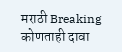मराठी Breaking कोणताही दावा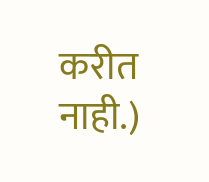करीत नाही.)